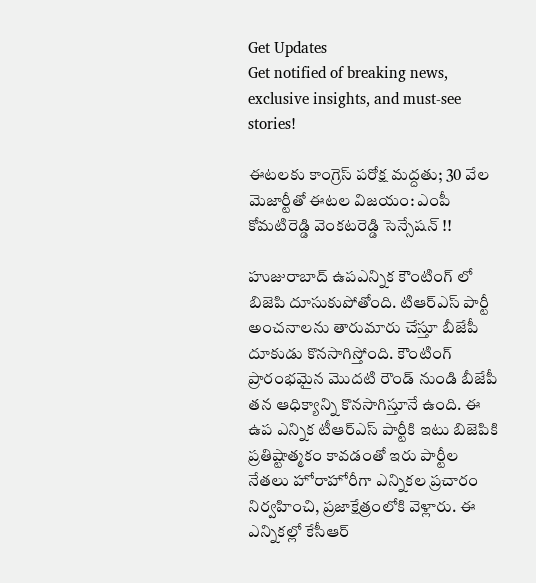Get Updates
Get notified of breaking news, exclusive insights, and must-see stories!

ఈటలకు కాంగ్రెస్ పరోక్ష మద్దతు; 30 వేల మెజార్టీతో ఈటల విజయం: ఎంపీ కోమటిరెడ్డి వెంకటరెడ్డి సెన్సేషన్ !!

హుజురాబాద్ ఉపఎన్నిక కౌంటింగ్ లో బిజెపి దూసుకుపోతోంది. టిఆర్ఎస్ పార్టీ అంచనాలను తారుమారు చేస్తూ బీజేపీ దూకుడు కొనసాగిస్తోంది. కౌంటింగ్ ప్రారంభమైన మొదటి రౌండ్ నుండి బీజేపీ తన ఆధిక్యాన్ని కొనసాగిస్తూనే ఉంది. ఈ ఉప ఎన్నిక టీఆర్ఎస్ పార్టీకి ఇటు బిజెపికి ప్రతిష్టాత్మకం కావడంతో ఇరు పార్టీల నేతలు హోరాహోరీగా ఎన్నికల ప్రచారం నిర్వహించి, ప్రజాక్షేత్రంలోకి వెళ్లారు. ఈ ఎన్నికల్లో కేసీఆర్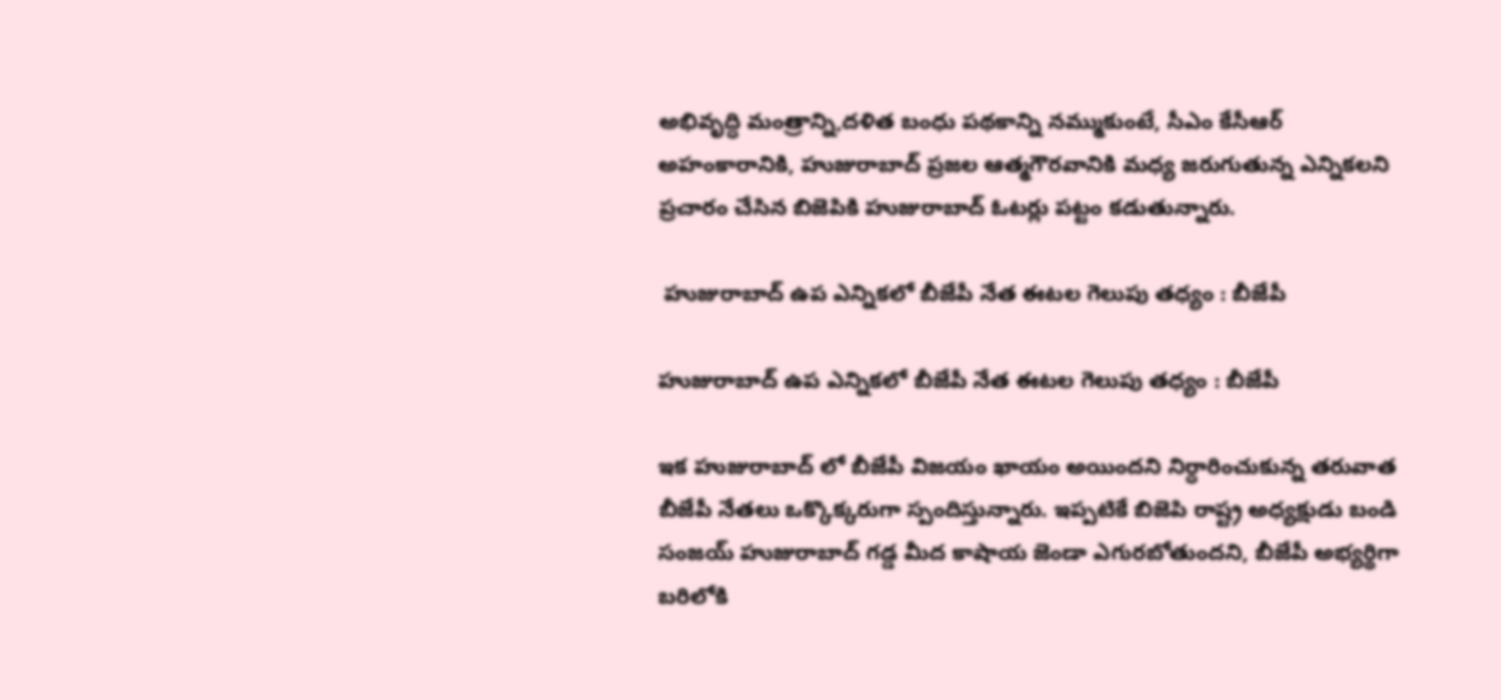అభివృద్ధి మంత్రాన్ని,దళిత బంధు పథకాన్ని నమ్ముకుంటే, సీఎం కేసీఆర్ అహంకారానికి, హుజురాబాద్ ప్రజల ఆత్మగౌరవానికి మధ్య జరుగుతున్న ఎన్నికలని ప్రచారం చేసిన బిజెపికి హుజురాబాద్ ఓటర్లు పట్టం కడుతున్నారు.

 హుజురాబాద్ ఉప ఎన్నికలో బీజేపీ నేత ఈటల గెలుపు తధ్యం : బీజేపీ

హుజురాబాద్ ఉప ఎన్నికలో బీజేపీ నేత ఈటల గెలుపు తధ్యం : బీజేపీ

ఇక హుజురాబాద్ లో బీజేపీ విజయం ఖాయం అయిందని నిర్ధారించుకున్న తరువాత బీజేపీ నేతలు ఒక్కొక్కరుగా స్పందిస్తున్నారు. ఇప్పటికే బిజెపి రాష్ట్ర అధ్యక్షుడు బండి సంజయ్ హుజురాబాద్ గడ్డ మీద కాషాయ జెండా ఎగురబోతుందని, బీజేపీ అభ్యర్థిగా బరిలోకి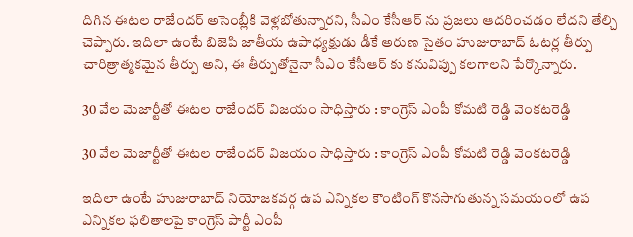దిగిన ఈటల రాజేందర్ అసెంబ్లీకి వెళ్లబోతున్నారని, సీఎం కేసీఆర్ ను ప్రజలు ఆదరించడం లేదని తేల్చి చెప్పారు. ఇదిలా ఉంటే బిజెపి జాతీయ ఉపాధ్యక్షుడు డీకే అరుణ సైతం హుజురాబాద్ ఓటర్ల తీర్పు చారిత్రాత్మకమైన తీర్పు అని, ఈ తీర్పుతోనైనా సీఎం కేసీఆర్ కు కనువిప్పు కలగాలని పేర్కొన్నారు.

30 వేల మెజార్టీతో ఈటల రాజేందర్ విజయం సాధిస్తారు : కాంగ్రెస్ ఎంపీ కోమటి రెడ్డి వెంకటరెడ్డి

30 వేల మెజార్టీతో ఈటల రాజేందర్ విజయం సాధిస్తారు : కాంగ్రెస్ ఎంపీ కోమటి రెడ్డి వెంకటరెడ్డి

ఇదిలా ఉంటే హుజురాబాద్ నియోజకవర్గ ఉప ఎన్నికల కౌంటింగ్ కొనసాగుతున్న సమయంలో ఉప ఎన్నికల ఫలితాలపై కాంగ్రెస్ పార్టీ ఎంపీ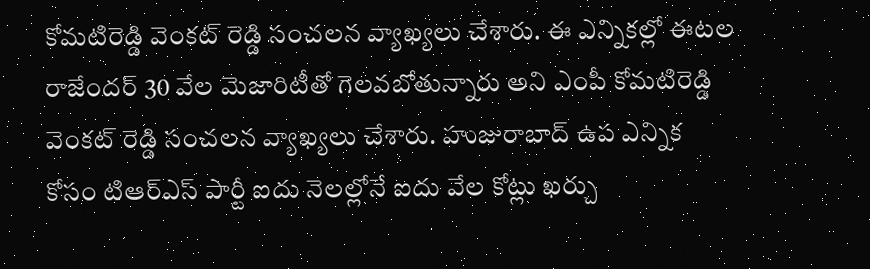కోమటిరెడ్డి వెంకట్ రెడ్డి సంచలన వ్యాఖ్యలు చేశారు. ఈ ఎన్నికల్లో ఈటల రాజేందర్ 30 వేల మెజారిటీతో గెలవబోతున్నారు అని ఎంపీ కోమటిరెడ్డి వెంకట్ రెడ్డి సంచలన వ్యాఖ్యలు చేశారు. హుజురాబాద్ ఉప ఎన్నిక కోసం టిఆర్ఎస్ పార్టీ ఐదు నెలల్లోనే ఐదు వేల కోట్లు ఖర్చు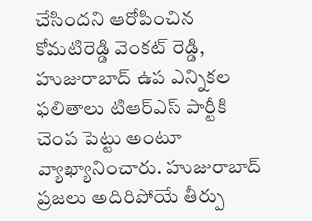చేసిందని ఆరోపించిన కోమటిరెడ్డి వెంకట్ రెడ్డి, హుజురాబాద్ ఉప ఎన్నికల ఫలితాలు టిఆర్ఎస్ పార్టీకి చెంప పెట్టు అంటూ వ్యాఖ్యానించారు. హుజురాబాద్ ప్రజలు అదిరిపోయే తీర్పు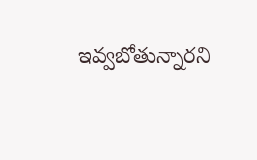ఇవ్వబోతున్నారని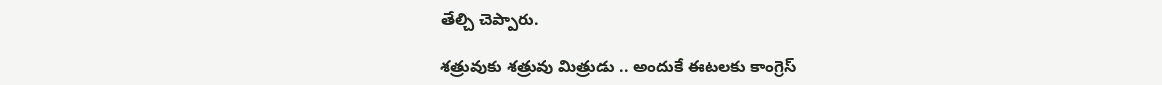తేల్చి చెప్పారు.

శత్రువుకు శత్రువు మిత్రుడు .. అందుకే ఈటలకు కాంగ్రెస్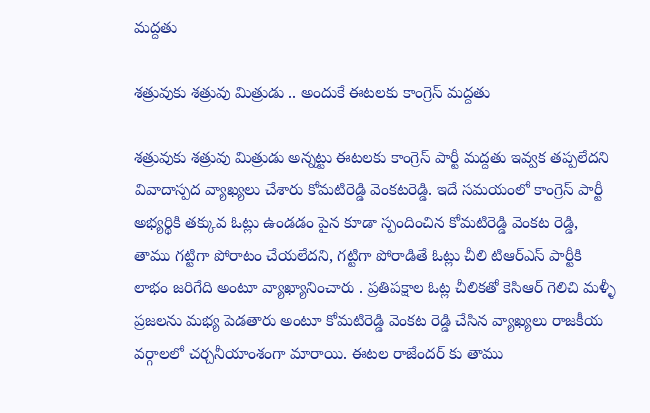మద్దతు

శత్రువుకు శత్రువు మిత్రుడు .. అందుకే ఈటలకు కాంగ్రెస్ మద్దతు

శత్రువుకు శత్రువు మిత్రుడు అన్నట్టు ఈటలకు కాంగ్రెస్ పార్టీ మద్దతు ఇవ్వక తప్పలేదని వివాదాస్పద వ్యాఖ్యలు చేశారు కోమటిరెడ్డి వెంకటరెడ్డి. ఇదే సమయంలో కాంగ్రెస్ పార్టీ అభ్యర్థికి తక్కువ ఓట్లు ఉండడం పైన కూడా స్పందించిన కోమటిరెడ్డి వెంకట రెడ్డి, తాము గట్టిగా పోరాటం చేయలేదని, గట్టిగా పోరాడితే ఓట్లు చీలి టిఆర్ఎస్ పార్టీకి లాభం జరిగేది అంటూ వ్యాఖ్యానించారు . ప్రతిపక్షాల ఓట్ల చీలికతో కెసిఆర్ గెలిచి మళ్ళీ ప్రజలను మభ్య పెడతారు అంటూ కోమటిరెడ్డి వెంకట రెడ్డి చేసిన వ్యాఖ్యలు రాజకీయ వర్గాలలో చర్చనీయాంశంగా మారాయి. ఈటల రాజేందర్ కు తాము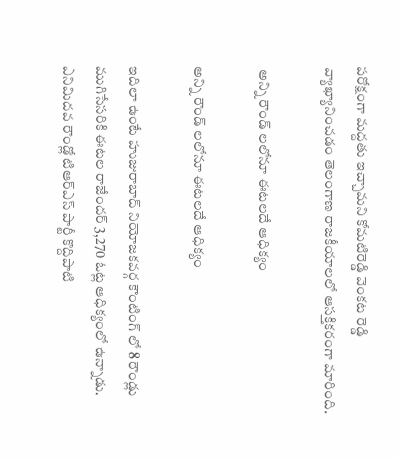పరోక్షంగా మద్దతు ఇచ్చామని కోమటిరెడ్డి వెంకట రెడ్డి వ్యాఖ్యానించడం తెలంగాణ రాజకీయాలలో ఆసక్తికరంగా మారింది.

 అన్ని రౌండ్ లలోనూ ఈటలదే ఆధిక్యం

అన్ని రౌండ్ లలోనూ ఈటలదే ఆధిక్యం

ఇదిలా ఉంటే హుజురాబాద్ నియోజకవర్గ కౌంటింగ్ లో 8 రౌండ్లు ముగిసేసరికి ఈటల రాజేందర్ 3,270 ఓట్ల ఆధిక్యంలో ఉన్నాడు. ఎనిమిదవ రౌండ్లో టిఆర్ఎస్ పార్టీ కొద్దిపాటి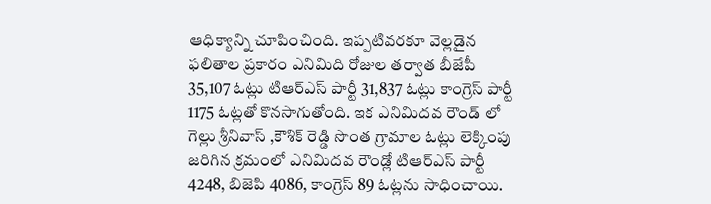ఆధిక్యాన్ని చూపించింది. ఇప్పటివరకూ వెల్లడైన ఫలితాల ప్రకారం ఎనిమిది రోజుల తర్వాత బీజేపీ 35,107 ఓట్లు టిఆర్ఎస్ పార్టీ 31,837 ఓట్లు కాంగ్రెస్ పార్టీ 1175 ఓట్లతో కొనసాగుతోంది. ఇక ఎనిమిదవ రౌండ్ లో గెల్లు శ్రీనివాస్ ,కౌశిక్ రెడ్డి సొంత గ్రామాల ఓట్లు లెక్కింపు జరిగిన క్రమంలో ఎనిమిదవ రౌండ్లో టిఆర్ఎస్ పార్టీ 4248, బిజెపి 4086, కాంగ్రెస్ 89 ఓట్లను సాధించాయి.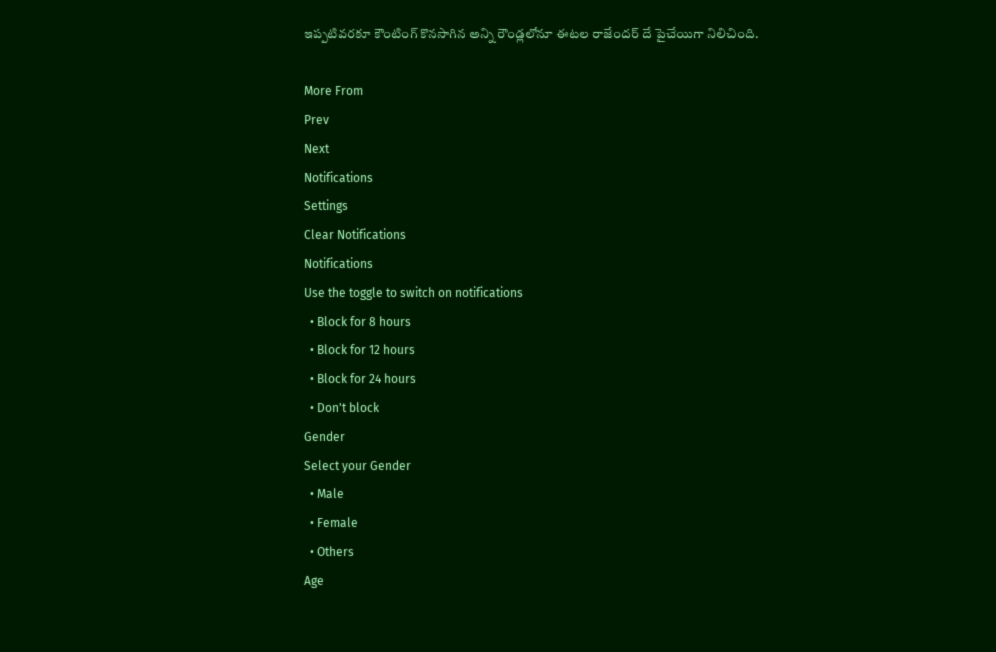ఇప్పటివరకూ కౌంటింగ్ కొనసాగిన అన్ని రౌండ్లలోనూ ఈటల రాజేందర్ దే పైచేయిగా నిలిచింది.

More From
Prev
Next
Notifications
Settings
Clear Notifications
Notifications
Use the toggle to switch on notifications
  • Block for 8 hours
  • Block for 12 hours
  • Block for 24 hours
  • Don't block
Gender
Select your Gender
  • Male
  • Female
  • Others
Age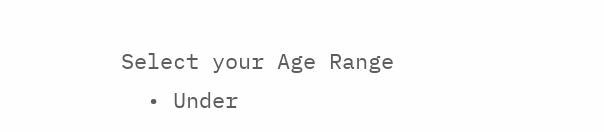Select your Age Range
  • Under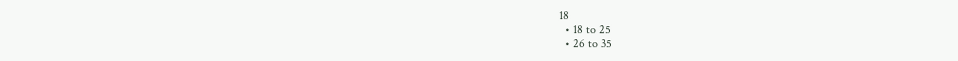18
  • 18 to 25
  • 26 to 35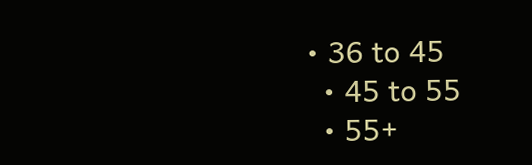• 36 to 45
  • 45 to 55
  • 55+